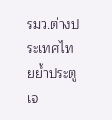รมว.ต่างประเทศไทยย้ำประตูเจ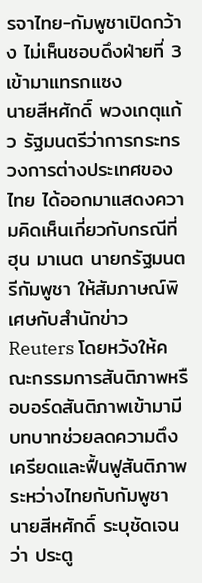รจาไทย-กัมพูชาเปิดกว้าง ไม่เห็นชอบดึงฝ่ายที่ 3 เข้ามาแทรกแซง
นายสีหศักดิ์ พวงเกตุแก้ว รัฐมนตรีว่าการกระทรวงการต่างประเทศของไทย ได้ออกมาแสดงความคิดเห็นเกี่ยวกับกรณีที่ ฮุน มาเนต นายกรัฐมนตรีกัมพูชา ให้สัมภาษณ์พิเศษกับสำนักข่าว Reuters โดยหวังให้คณะกรรมการสันติภาพหรือบอร์ดสันติภาพเข้ามามีบทบาทช่วยลดความตึงเครียดและฟื้นฟูสันติภาพระหว่างไทยกับกัมพูชา
นายสีหศักดิ์ ระบุชัดเจนว่า ประตู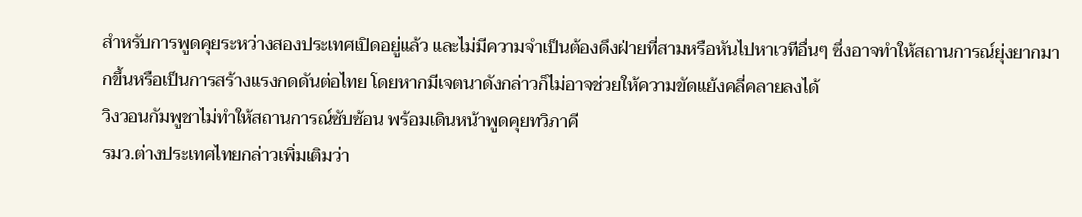สำหรับการพูดคุยระหว่างสองประเทศเปิดอยู่แล้ว และไม่มีความจำเป็นต้องดึงฝ่ายที่สามหรือหันไปหาเวทีอื่นๆ ซึ่งอาจทำให้สถานการณ์ยุ่งยากมากขึ้นหรือเป็นการสร้างแรงกดดันต่อไทย โดยหากมีเจตนาดังกล่าวก็ไม่อาจช่วยให้ความขัดแย้งคลี่คลายลงได้
วิงวอนกัมพูชาไม่ทำให้สถานการณ์ซับซ้อน พร้อมเดินหน้าพูดคุยทวิภาคี
รมว.ต่างประเทศไทยกล่าวเพิ่มเติมว่า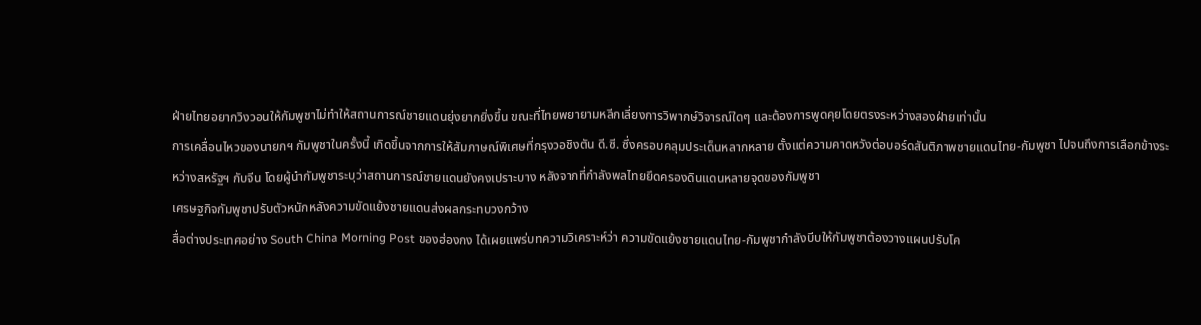ฝ่ายไทยอยากวิงวอนให้กัมพูชาไม่ทำให้สถานการณ์ชายแดนยุ่งยากยิ่งขึ้น ขณะที่ไทยพยายามหลีกเลี่ยงการวิพากษ์วิจารณ์ใดๆ และต้องการพูดคุยโดยตรงระหว่างสองฝ่ายเท่านั้น
การเคลื่อนไหวของนายกฯ กัมพูชาในครั้งนี้ เกิดขึ้นจากการให้สัมภาษณ์พิเศษที่กรุงวอชิงตัน ดี.ซี. ซึ่งครอบคลุมประเด็นหลากหลาย ตั้งแต่ความคาดหวังต่อบอร์ดสันติภาพชายแดนไทย-กัมพูชา ไปจนถึงการเลือกข้างระหว่างสหรัฐฯ กับจีน โดยผู้นำกัมพูชาระบุว่าสถานการณ์ชายแดนยังคงเปราะบาง หลังจากที่กำลังพลไทยยึดครองดินแดนหลายจุดของกัมพูชา
เศรษฐกิจกัมพูชาปรับตัวหนักหลังความขัดแย้งชายแดนส่งผลกระทบวงกว้าง
สื่อต่างประเทศอย่าง South China Morning Post ของฮ่องกง ได้เผยแพร่บทความวิเคราะห์ว่า ความขัดแย้งชายแดนไทย-กัมพูชากำลังบีบให้กัมพูชาต้องวางแผนปรับโค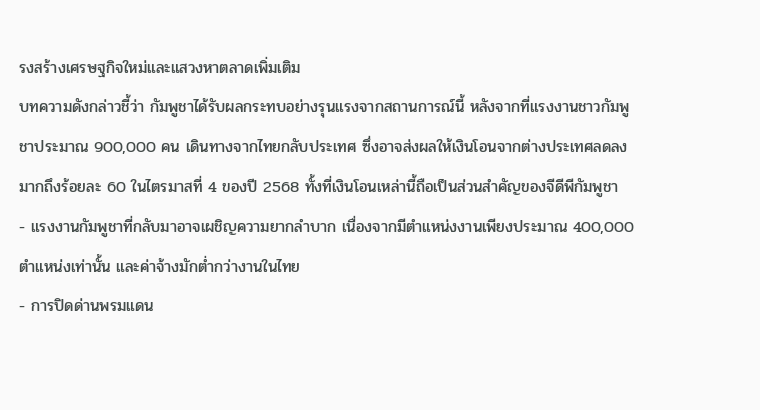รงสร้างเศรษฐกิจใหม่และแสวงหาตลาดเพิ่มเติม
บทความดังกล่าวชี้ว่า กัมพูชาได้รับผลกระทบอย่างรุนแรงจากสถานการณ์นี้ หลังจากที่แรงงานชาวกัมพูชาประมาณ 900,000 คน เดินทางจากไทยกลับประเทศ ซึ่งอาจส่งผลให้เงินโอนจากต่างประเทศลดลงมากถึงร้อยละ 60 ในไตรมาสที่ 4 ของปี 2568 ทั้งที่เงินโอนเหล่านี้ถือเป็นส่วนสำคัญของจีดีพีกัมพูชา
- แรงงานกัมพูชาที่กลับมาอาจเผชิญความยากลำบาก เนื่องจากมีตำแหน่งงานเพียงประมาณ 400,000 ตำแหน่งเท่านั้น และค่าจ้างมักต่ำกว่างานในไทย
- การปิดด่านพรมแดน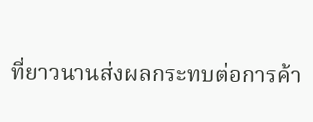ที่ยาวนานส่งผลกระทบต่อการค้า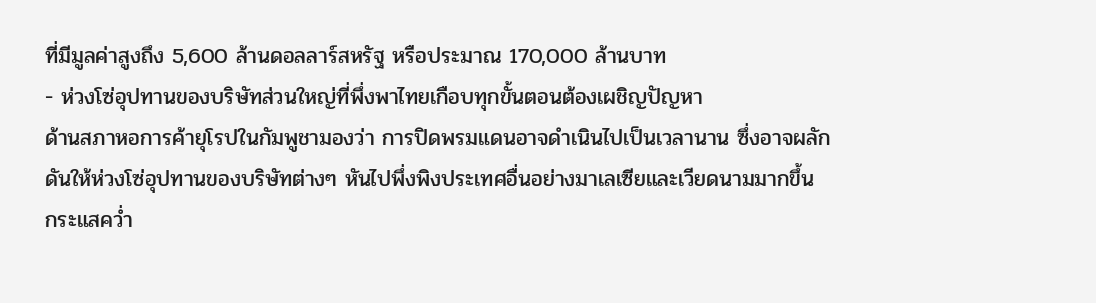ที่มีมูลค่าสูงถึง 5,600 ล้านดอลลาร์สหรัฐ หรือประมาณ 170,000 ล้านบาท
- ห่วงโซ่อุปทานของบริษัทส่วนใหญ่ที่พึ่งพาไทยเกือบทุกขั้นตอนต้องเผชิญปัญหา
ด้านสภาหอการค้ายุโรปในกัมพูชามองว่า การปิดพรมแดนอาจดำเนินไปเป็นเวลานาน ซึ่งอาจผลักดันให้ห่วงโซ่อุปทานของบริษัทต่างๆ หันไปพึ่งพิงประเทศอื่นอย่างมาเลเซียและเวียดนามมากขึ้น
กระแสคว่ำ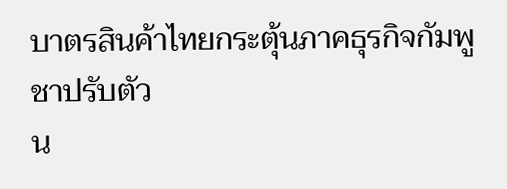บาตรสินค้าไทยกระตุ้นภาคธุรกิจกัมพูชาปรับตัว
น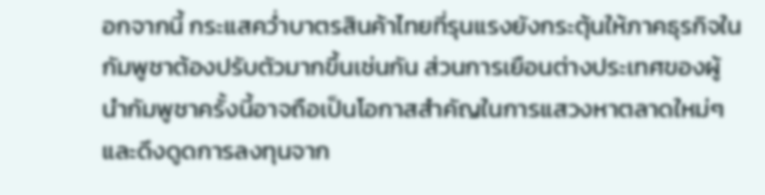อกจากนี้ กระแสคว่ำบาตรสินค้าไทยที่รุนแรงยังกระตุ้นให้ภาคธุรกิจในกัมพูชาต้องปรับตัวมากขึ้นเช่นกัน ส่วนการเยือนต่างประเทศของผู้นำกัมพูชาครั้งนี้อาจถือเป็นโอกาสสำคัญในการแสวงหาตลาดใหม่ๆ และดึงดูดการลงทุนจาก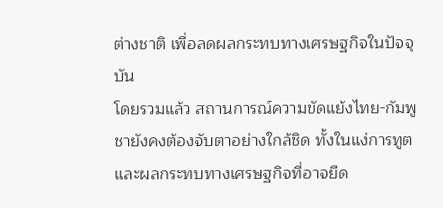ต่างชาติ เพื่อลดผลกระทบทางเศรษฐกิจในปัจจุบัน
โดยรวมแล้ว สถานการณ์ความขัดแย้งไทย-กัมพูชายังคงต้องจับตาอย่างใกล้ชิด ทั้งในแง่การทูตและผลกระทบทางเศรษฐกิจที่อาจยืด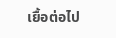เยื้อต่อไป